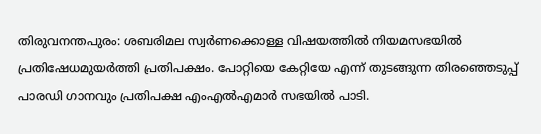തിരുവനന്തപുരം: ശബരിമല സ്വർണക്കൊള്ള വിഷയത്തിൽ നിയമസഭയിൽ പ്രതിഷേധമുയർത്തി പ്രതിപക്ഷം. പോറ്റിയെ കേറ്റിയേ എന്ന് തുടങ്ങുന്ന തിരഞ്ഞെടുപ്പ് പാരഡി ഗാനവും പ്രതിപക്ഷ എംഎൽഎമാർ സഭയിൽ പാടി.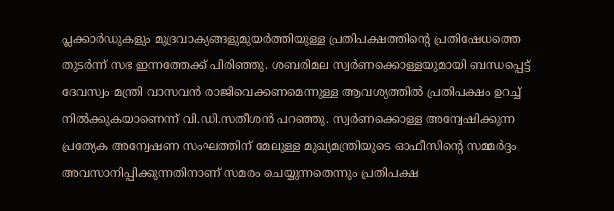പ്ലക്കാർഡുകളും മുദ്രവാക്യങ്ങളുമുയർത്തിയുള്ള പ്രതിപക്ഷത്തിന്റെ പ്രതിഷേധത്തെ തുടർന്ന് സഭ ഇന്നത്തേക്ക് പിരിഞ്ഞു. ശബരിമല സ്വർണക്കൊള്ളയുമായി ബന്ധപ്പെട്ട് ദേവസ്വം മന്ത്രി വാസവൻ രാജിവെക്കണമെന്നുള്ള ആവശ്യത്തിൽ പ്രതിപക്ഷം ഉറച്ച് നിൽക്കുകയാണെന്ന് വി.ഡി.സതീശൻ പറഞ്ഞു. സ്വർണക്കൊള്ള അന്വേഷിക്കുന്ന പ്രത്യേക അന്വേഷണ സംഘത്തിന് മേലുള്ള മുഖ്യമന്ത്രിയുടെ ഓഫീസിന്റെ സമ്മർദ്ദം അവസാനിപ്പിക്കുന്നതിനാണ് സമരം ചെയ്യുന്നതെന്നും പ്രതിപക്ഷ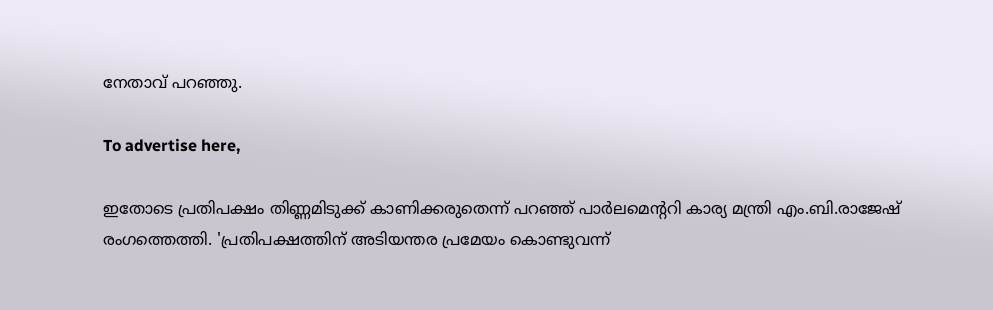നേതാവ് പറഞ്ഞു.

To advertise here,

ഇതോടെ പ്രതിപക്ഷം തിണ്ണമിടുക്ക് കാണിക്കരുതെന്ന് പറഞ്ഞ് പാർലമെന്ററി കാര്യ മന്ത്രി എം.ബി.രാജേഷ് രംഗത്തെത്തി. 'പ്രതിപക്ഷത്തിന് അടിയന്തര പ്രമേയം കൊണ്ടുവന്ന്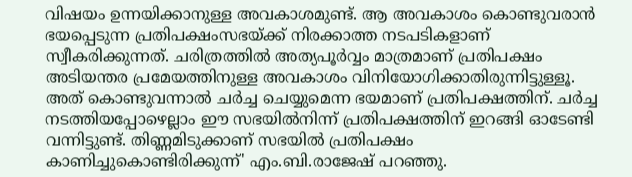വിഷയം ഉന്നയിക്കാനുള്ള അവകാശമുണ്ട്. ആ അവകാശം കൊണ്ടുവരാൻ ഭയപ്പെടുന്ന പ്രതിപക്ഷംസഭയ്ക്ക് നിരക്കാത്ത നടപടികളാണ് സ്വീകരിക്കുന്നത്. ചരിത്രത്തിൽ അത്യപൂർവ്വം മാത്രമാണ് പ്രതിപക്ഷം അടിയന്തര പ്രമേയത്തിനുള്ള അവകാശം വിനിയോഗിക്കാതിരുന്നിട്ടുള്ളൂ. അത് കൊണ്ടുവന്നാൽ ചർച്ച ചെയ്യുമെന്ന ഭയമാണ് പ്രതിപക്ഷത്തിന്. ചർച്ച നടത്തിയപ്പോഴെല്ലാം ഈ സഭയിൽനിന്ന് പ്രതിപക്ഷത്തിന് ഇറങ്ങി ഓടേണ്ടി വന്നിട്ടുണ്ട്. തിണ്ണമിടുക്കാണ് സഭയിൽ പ്രതിപക്ഷം കാണിച്ചുകൊണ്ടിരിക്കുന്ന്' എം.ബി.രാജേഷ് പറഞ്ഞു.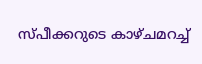സ്പീക്കറുടെ കാഴ്ചമറച്ച്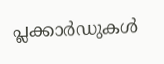പ്ലക്കാർഡുകൾ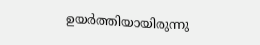ഉയർത്തിയായിരുന്നു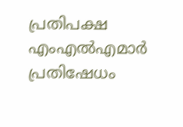പ്രതിപക്ഷ എംഎൽഎമാർ പ്രതിഷേധം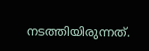നടത്തിയിരുന്നത്.